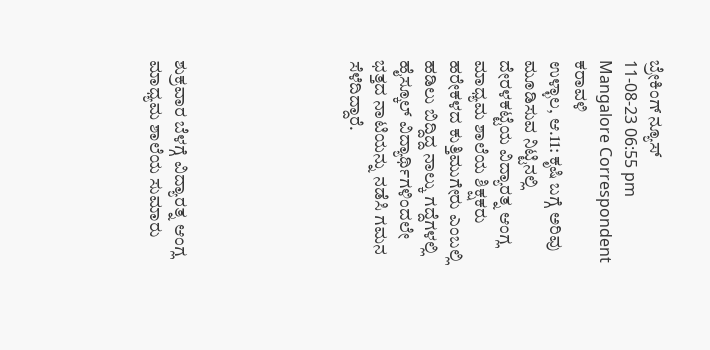ಬ್ರೇಕಿಂಗ್ ನ್ಯೂಸ್
11-08-23 06:55 pm Mangalore Correspondent ಕರಾವಳಿ
ಉಳ್ಳಾಲ, ಆ.11: ಕೃಷಿ ಬಗ್ಗೆ ಅರಿವು ಮೂಡಿಸುವ ನಿಟ್ಟಿನಲ್ಲಿ ದೇರಳಕಟ್ಟೆಯ ವಿದ್ಯಾರತ್ನ ಆಂಗ್ಲ ಮಾಧ್ಯಮ ಶಾಲೆಯ ಶಿಕ್ಷಕರು ಹರೇಕಳದ ಕುತ್ತಿಮುಗೇರು ಎಂಬಲ್ಲಿ ಹಡಿಲು ಬಿದ್ದಿದ್ದ ನಾಲ್ಕು ಗದ್ದೆಗಳಲ್ಲಿ ಹೈಸ್ಕೂಲ್ ವಿದ್ಯಾರ್ಥಿಗಳಿಂದಲೇ ಭತ್ತದ ನಾಟಿಯನ್ನು ನಡೆಸಿ ಗಮನ ಸೆಳೆದಿದ್ದಾರೆ.






ಶುಕ್ರವಾರ ಬೆಳಗ್ಗೆ ವಿದ್ಯಾರತ್ನ ಆಂಗ್ಲ ಮಾಧ್ಯಮ ಶಾಲೆಯ ಸುಮಾರು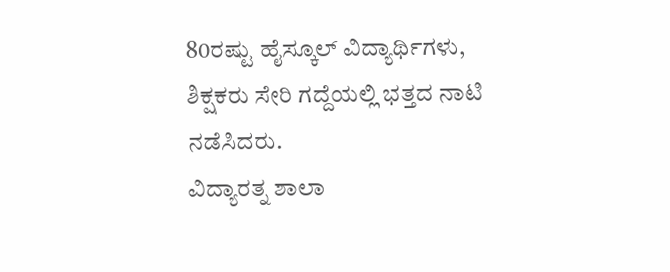80ರಷ್ಟು ಹೈಸ್ಕೂಲ್ ವಿದ್ಯಾರ್ಥಿಗಳು, ಶಿಕ್ಷಕರು ಸೇರಿ ಗದ್ದೆಯಲ್ಲಿ ಭತ್ತದ ನಾಟಿ ನಡೆಸಿದರು.
ವಿದ್ಯಾರತ್ನ ಶಾಲಾ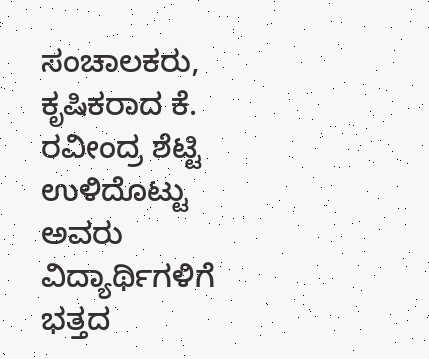ಸಂಚಾಲಕರು, ಕೃಷಿಕರಾದ ಕೆ. ರವೀಂದ್ರ ಶೆಟ್ಟಿ ಉಳಿದೊಟ್ಟು ಅವರು ವಿದ್ಯಾರ್ಥಿಗಳಿಗೆ ಭತ್ತದ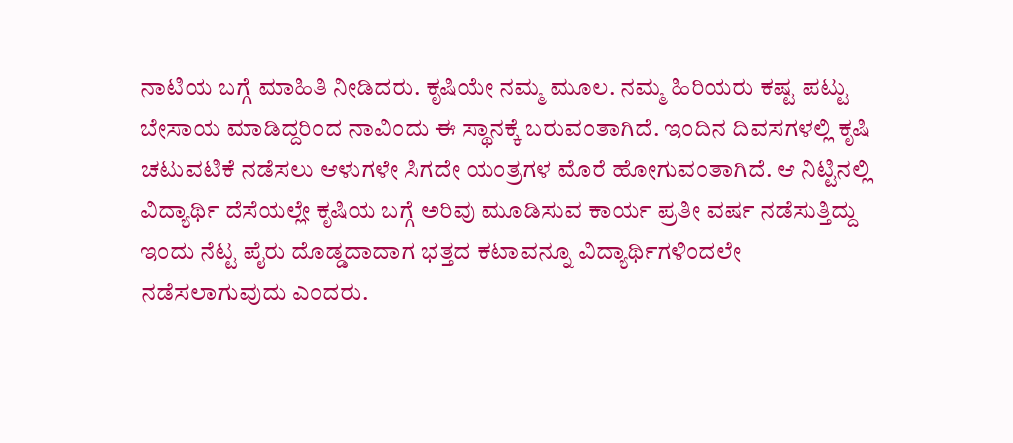ನಾಟಿಯ ಬಗ್ಗೆ ಮಾಹಿತಿ ನೀಡಿದರು. ಕೃಷಿಯೇ ನಮ್ಮ ಮೂಲ. ನಮ್ಮ ಹಿರಿಯರು ಕಷ್ಟ ಪಟ್ಟು ಬೇಸಾಯ ಮಾಡಿದ್ದರಿಂದ ನಾವಿಂದು ಈ ಸ್ಥಾನಕ್ಕೆ ಬರುವಂತಾಗಿದೆ. ಇಂದಿನ ದಿವಸಗಳಲ್ಲಿ ಕೃಷಿ ಚಟುವಟಿಕೆ ನಡೆಸಲು ಆಳುಗಳೇ ಸಿಗದೇ ಯಂತ್ರಗಳ ಮೊರೆ ಹೋಗುವಂತಾಗಿದೆ. ಆ ನಿಟ್ಟಿನಲ್ಲಿ ವಿದ್ಯಾರ್ಥಿ ದೆಸೆಯಲ್ಲೇ ಕೃಷಿಯ ಬಗ್ಗೆ ಅರಿವು ಮೂಡಿಸುವ ಕಾರ್ಯ ಪ್ರತೀ ವರ್ಷ ನಡೆಸುತ್ತಿದ್ದು ಇಂದು ನೆಟ್ಟ ಪೈರು ದೊಡ್ಡದಾದಾಗ ಭತ್ತದ ಕಟಾವನ್ನೂ ವಿದ್ಯಾರ್ಥಿಗಳಿಂದಲೇ ನಡೆಸಲಾಗುವುದು ಎಂದರು.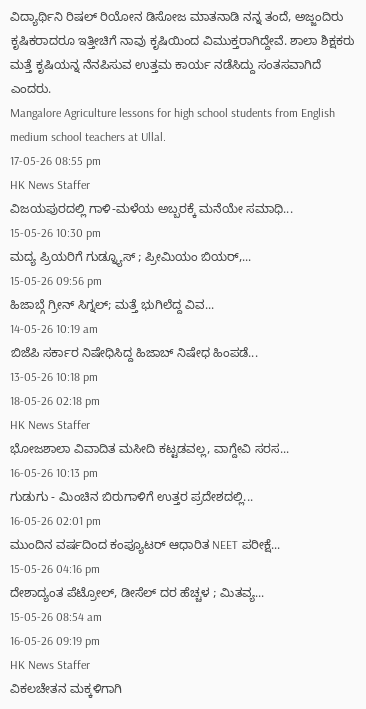ವಿದ್ಯಾರ್ಥಿನಿ ರಿಷಲ್ ರಿಯೋನ ಡಿಸೋಜ ಮಾತನಾಡಿ ನನ್ನ ತಂದೆ, ಅಜ್ಜಂದಿರು ಕೃಷಿಕರಾದರೂ ಇತ್ತೀಚಿಗೆ ನಾವು ಕೃಷಿಯಿಂದ ವಿಮುಕ್ತರಾಗಿದ್ದೇವೆ. ಶಾಲಾ ಶಿಕ್ಷಕರು ಮತ್ತೆ ಕೃಷಿಯನ್ನ ನೆನಪಿಸುವ ಉತ್ತಮ ಕಾರ್ಯ ನಡೆಸಿದ್ದು ಸಂತಸವಾಗಿದೆ ಎಂದರು.
Mangalore Agriculture lessons for high school students from English medium school teachers at Ullal.
17-05-26 08:55 pm
HK News Staffer
ವಿಜಯಪುರದಲ್ಲಿ ಗಾಳಿ-ಮಳೆಯ ಅಬ್ಬರಕ್ಕೆ ಮನೆಯೇ ಸಮಾಧಿ...
15-05-26 10:30 pm
ಮದ್ಯ ಪ್ರಿಯರಿಗೆ ಗುಡ್ನ್ಯೂಸ್ ; ಪ್ರೀಮಿಯಂ ಬಿಯರ್,...
15-05-26 09:56 pm
ಹಿಜಾಬ್ಗೆ ಗ್ರೀನ್ ಸಿಗ್ನಲ್; ಮತ್ತೆ ಭುಗಿಲೆದ್ದ ವಿವ...
14-05-26 10:19 am
ಬಿಜೆಪಿ ಸರ್ಕಾರ ನಿಷೇಧಿಸಿದ್ದ ಹಿಜಾಬ್ ನಿಷೇಧ ಹಿಂಪಡೆ...
13-05-26 10:18 pm
18-05-26 02:18 pm
HK News Staffer
ಭೋಜಶಾಲಾ ವಿವಾದಿತ ಮಸೀದಿ ಕಟ್ಟಡವಲ್ಲ, ವಾಗ್ದೇವಿ ಸರಸ...
16-05-26 10:13 pm
ಗುಡುಗು - ಮಿಂಚಿನ ಬಿರುಗಾಳಿಗೆ ಉತ್ತರ ಪ್ರದೇಶದಲ್ಲಿ...
16-05-26 02:01 pm
ಮುಂದಿನ ವರ್ಷದಿಂದ ಕಂಪ್ಯೂಟರ್ ಆಧಾರಿತ NEET ಪರೀಕ್ಷೆ...
15-05-26 04:16 pm
ದೇಶಾದ್ಯಂತ ಪೆಟ್ರೋಲ್, ಡೀಸೆಲ್ ದರ ಹೆಚ್ಚಳ ; ಮಿತವ್ಯ...
15-05-26 08:54 am
16-05-26 09:19 pm
HK News Staffer
ವಿಕಲಚೇತನ ಮಕ್ಕಳಿಗಾಗಿ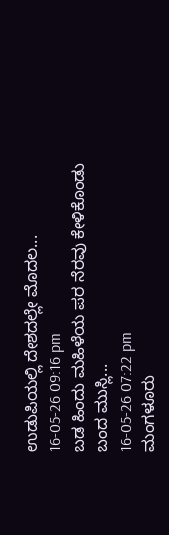ಉಡುಪಿಯಲ್ಲಿ ದೇಶದಲ್ಲೇ ಮೊದಲ...
16-05-26 09:16 pm
ಬಡ ಹಿಂದು ಮಹಿಳೆಯ ಪರ ನೆರವು ಕೇಳಿಕೊಂಡು ಬಂದ ಮುಸ್ಲಿ...
16-05-26 07:22 pm
ಮಂಗಳೂರು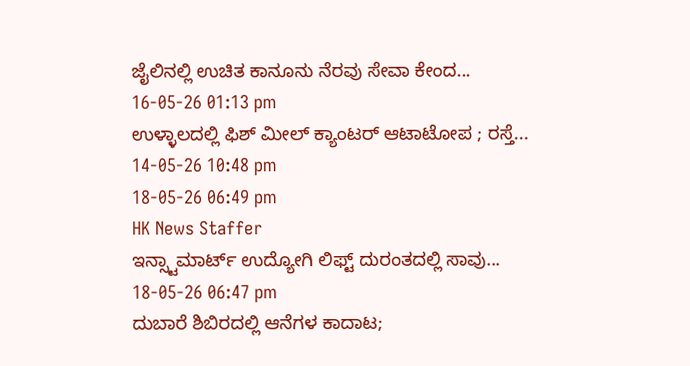ಜೈಲಿನಲ್ಲಿ ಉಚಿತ ಕಾನೂನು ನೆರವು ಸೇವಾ ಕೇಂದ...
16-05-26 01:13 pm
ಉಳ್ಳಾಲದಲ್ಲಿ ಫಿಶ್ ಮೀಲ್ ಕ್ಯಾಂಟರ್ ಆಟಾಟೋಪ ; ರಸ್ತೆ...
14-05-26 10:48 pm
18-05-26 06:49 pm
HK News Staffer
ಇನ್ಸ್ಟಾಮಾರ್ಟ್ ಉದ್ಯೋಗಿ ಲಿಫ್ಟ್ ದುರಂತದಲ್ಲಿ ಸಾವು...
18-05-26 06:47 pm
ದುಬಾರೆ ಶಿಬಿರದಲ್ಲಿ ಆನೆಗಳ ಕಾದಾಟ;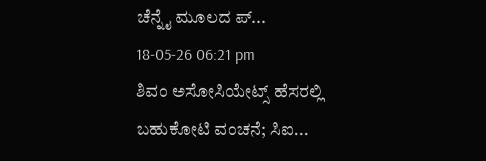ಚೆನ್ನೈ ಮೂಲದ ಪ್...
18-05-26 06:21 pm
ಶಿವಂ ಅಸೋಸಿಯೇಟ್ಸ್ ಹೆಸರಲ್ಲಿ ಬಹುಕೋಟಿ ವಂಚನೆ; ಸಿಐ...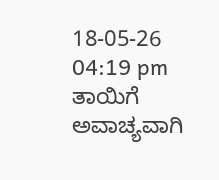18-05-26 04:19 pm
ತಾಯಿಗೆ ಅವಾಚ್ಯವಾಗಿ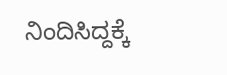ನಿಂದಿಸಿದ್ದಕ್ಕೆ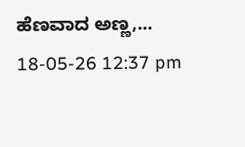ಹೆಣವಾದ ಅಣ್ಣ,...
18-05-26 12:37 pm